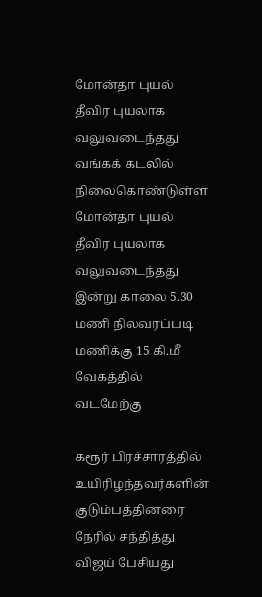மோன்தா புயல் தீவிர புயலாக வலுவடைந்தது
வங்கக் கடலில் நிலைகொண்டுள்ள மோன்தா புயல் தீவிர புயலாக வலுவடைந்தது இன்று காலை 5.30 மணி நிலவரப்படி மணிக்கு 15 கி.மீ வேகத்தில் வடமேற்கு

கரூர் பிரச்சாரத்தில் உயிரிழந்தவர்களின் குடும்பத்தினரை நேரில் சந்தித்து விஜய் பேசியது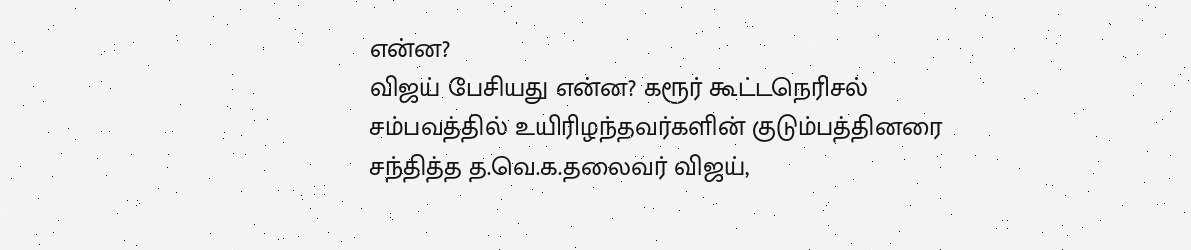என்ன?
விஜய் பேசியது என்ன? கரூர் கூட்டநெரிசல் சம்பவத்தில் உயிரிழந்தவர்களின் குடும்பத்தினரை சந்தித்த த.வெ.க.தலைவர் விஜய்,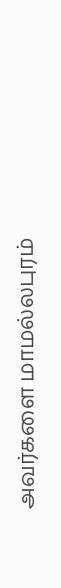அவர்களை மாமல்லபுரம்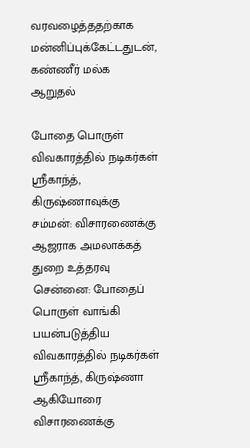வரவழைத்ததற்காக மன்னிப்புக்கேட்டதுடன், கண்ணீர் மல்க ஆறுதல்

போதை பொருள் விவகாரத்தில் நடிகர்கள் ஸ்ரீகாந்த், கிருஷ்ணாவுக்கு சம்மன்: விசாரணைக்கு ஆஜராக அமலாக்கத் துறை உத்தரவு
சென்னை: போதைப் பொருள் வாங்கி பயன்படுத்திய விவகாரத்தில் நடிகர்கள் ஸ்ரீகாந்த், கிருஷ்ணா ஆகியோரை விசாரணைக்கு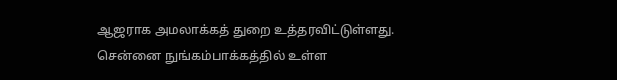ஆஜராக அமலாக்கத் துறை உத்தரவிட்டுள்ளது. சென்னை நுங்கம்பாக்கத்தில் உள்ள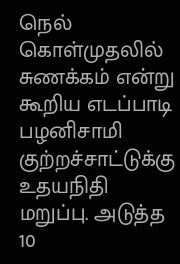நெல் கொள்முதலில் சுணக்கம் என்று கூறிய எடப்பாடி பழனிசாமி குற்றச்சாட்டுக்கு உதயநிதி மறுப்பு. அடுத்த 10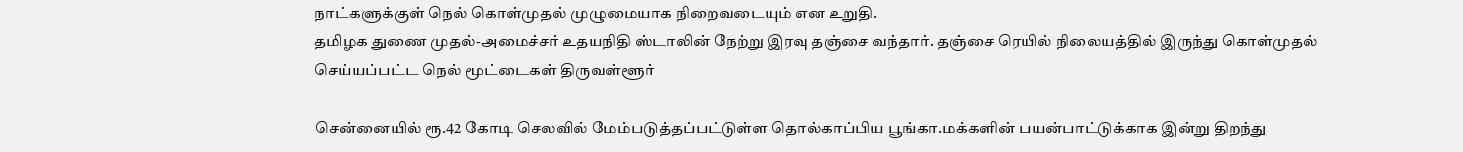நாட்களுக்குள் நெல் கொள்முதல் முழுமையாக நிறைவடையும் என உறுதி.
தமிழக துணை முதல்-அமைச்சர் உதயநிதி ஸ்டாலின் நேற்று இரவு தஞ்சை வந்தார். தஞ்சை ரெயில் நிலையத்தில் இருந்து கொள்முதல் செய்யப்பட்ட நெல் மூட்டைகள் திருவள்ளூர்

சென்னையில் ரூ.42 கோடி செலவில் மேம்படுத்தப்பட்டுள்ள தொல்காப்பிய பூங்கா.மக்களின் பயன்பாட்டுக்காக இன்று திறந்து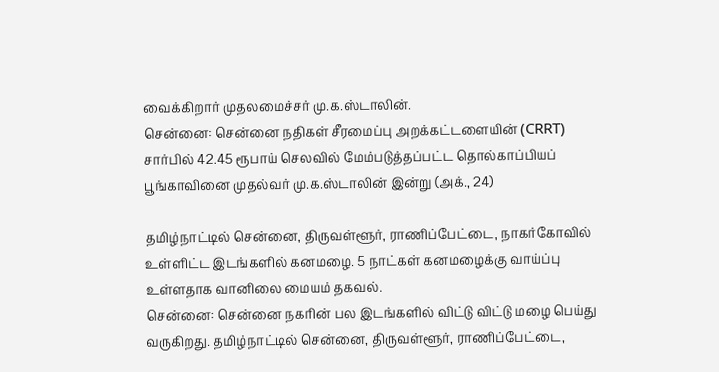வைக்கிறார் முதலமைச்சர் மு.க.ஸ்டாலின்.
சென்னை: சென்னை நதிகள் சீரமைப்பு அறக்கட்டளையின் (CRRT) சார்பில் 42.45 ரூபாய் செலவில் மேம்படுத்தப்பட்ட தொல்காப்பியப் பூங்காவினை முதல்வர் மு.க.ஸ்டாலின் இன்று (அக்., 24)

தமிழ்நாட்டில் சென்னை, திருவள்ளூர், ராணிப்பேட்டை, நாகர்கோவில் உள்ளிட்ட இடங்களில் கனமழை. 5 நாட்கள் கனமழைக்கு வாய்ப்பு உள்ளதாக வானிலை மையம் தகவல்.
சென்னை: சென்னை நகரின் பல இடங்களில் விட்டு விட்டு மழை பெய்து வருகிறது. தமிழ்நாட்டில் சென்னை, திருவள்ளூர், ராணிப்பேட்டை,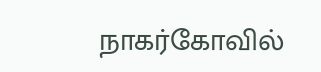நாகர்கோவில்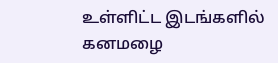உள்ளிட்ட இடங்களில் கனமழை